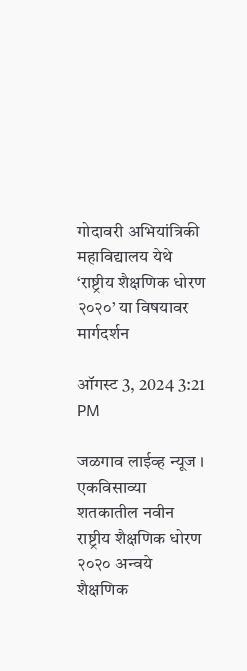गोदावरी अभियांत्रिकी महाविद्यालय येथे ‘राष्ट्रीय शैक्षणिक धोरण २०२०’ या विषयावर मार्गदर्शन

ऑगस्ट 3, 2024 3:21 PM

जळगाव लाईव्ह न्यूज । एकविसाव्या शतकातील नवीन राष्ट्रीय शैक्षणिक धोरण २०२० अन्वये शैक्षणिक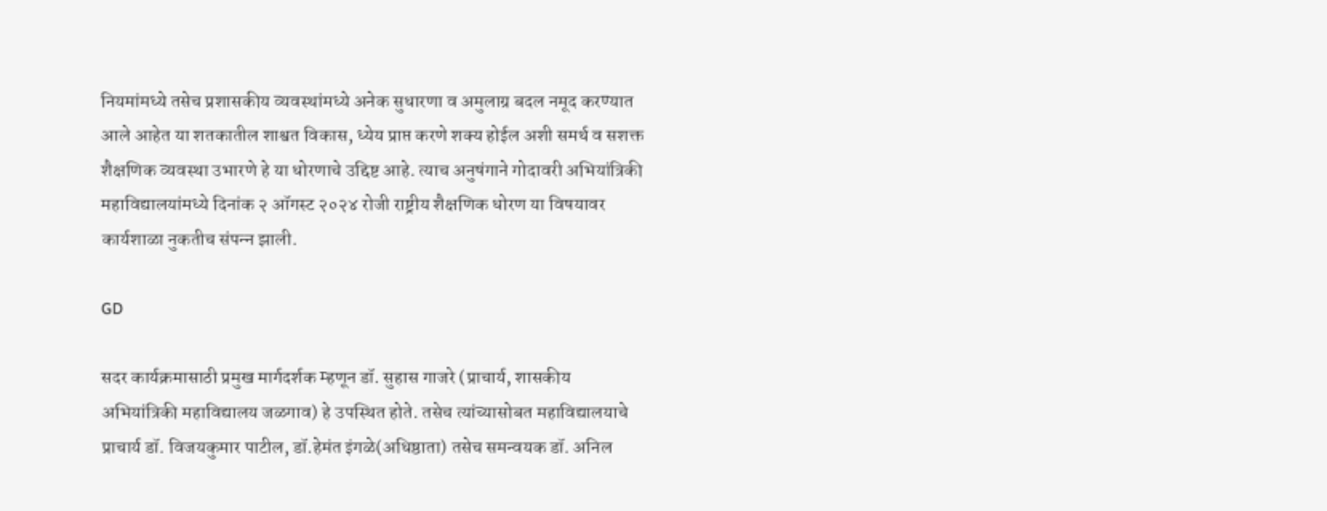नियमांमध्ये तसेच प्रशासकीय व्यवस्थांमध्ये अनेक सुधारणा व अमुलाग्र बदल नमूद करण्यात आले आहेत या शतकातील शाश्वत विकास, ध्येय प्राप्त करणे शक्य होईल अशी समर्थ व सशक्त शैक्षणिक व्यवस्था उभारणे हे या धोरणाचे उद्दिष्ट आहे. त्याच अनुषंगाने गोदावरी अभियांत्रिकी महाविद्यालयांमध्ये दिनांक २ ऑगस्ट २०२४ रोजी राष्ट्रीय शैक्षणिक धोरण या विषयावर कार्यशाळा नुकतीच संपन्‍न झाली.

GD

सदर कार्यक्रमासाठी प्रमुख मार्गदर्शक म्हणून डॉ. सुहास गाजरे (प्राचार्य, शासकीय अभियांत्रिकी महाविद्यालय जळगाव) हे उपस्थित होते. तसेच त्यांच्यासोबत महाविद्यालयाचे प्राचार्य डॉ. विजयकुमार पाटील, डॉ.हेमंत इंगळे(अधिष्ठाता) तसेच समन्वयक डॉ. अनिल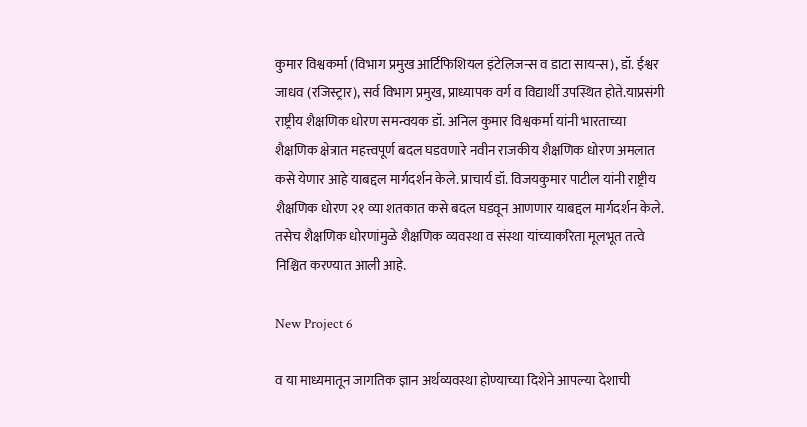कुमार विश्वकर्मा (विभाग प्रमुख आर्टिफिशियल इंटेलिजन्स व डाटा सायन्स), डॉ. ईश्वर जाधव (रजिस्ट्रार), सर्व विभाग प्रमुख, प्राध्यापक वर्ग व विद्यार्थी उपस्थित होते.याप्रसंगी राष्ट्रीय शैक्षणिक धोरण समन्वयक डॉ. अनिल कुमार विश्वकर्मा यांनी भारताच्या शैक्षणिक क्षेत्रात महत्त्वपूर्ण बदल घडवणारे नवीन राजकीय शैक्षणिक धोरण अमलात कसे येणार आहे याबद्दल मार्गदर्शन केले. प्राचार्य डॉ. विजयकुमार पाटील यांनी राष्ट्रीय शैक्षणिक धोरण २१ व्या शतकात कसे बदल घडवून आणणार याबद्दल मार्गदर्शन केले. तसेच शैक्षणिक धोरणांमुळे शैक्षणिक व्यवस्था व संस्था यांच्याकरिता मूलभूत तत्वे निश्चित करण्यात आली आहे.

New Project 6

व या माध्यमातून जागतिक ज्ञान अर्थव्यवस्था होण्याच्या दिशेने आपल्या देशाची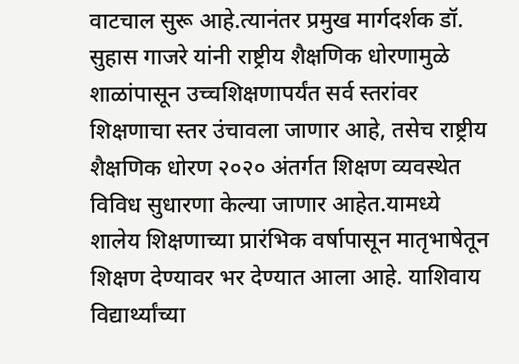वाटचाल सुरू आहे.त्यानंतर प्रमुख मार्गदर्शक डॉ. सुहास गाजरे यांनी राष्ट्रीय शैक्षणिक धोरणामुळे शाळांपासून उच्चशिक्षणापर्यंत सर्व स्तरांवर शिक्षणाचा स्तर उंचावला जाणार आहे, तसेच राष्ट्रीय शैक्षणिक धोरण २०२० अंतर्गत शिक्षण व्यवस्थेत विविध सुधारणा केल्या जाणार आहेत.यामध्ये शालेय शिक्षणाच्या प्रारंभिक वर्षापासून मातृभाषेतून शिक्षण देण्यावर भर देण्यात आला आहे. याशिवाय विद्यार्थ्यांच्या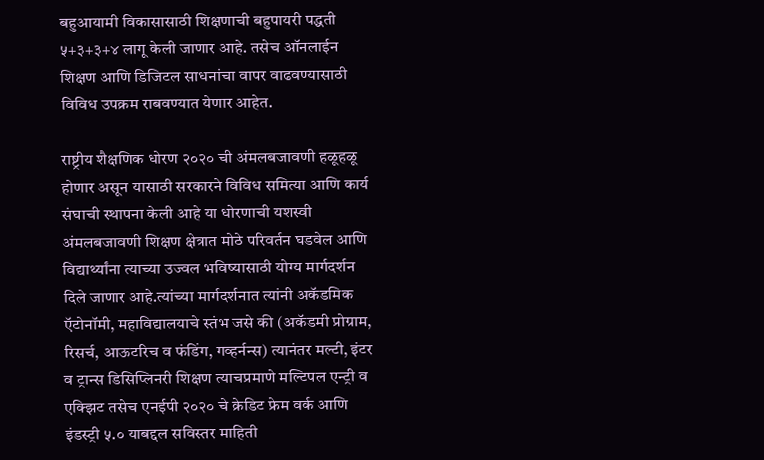बहुआयामी विकासासाठी शिक्षणाची बहुपायरी पद्धती ५+३+३+४ लागू केली जाणार आहे. तसेच ऑनलाईन शिक्षण आणि डिजिटल साधनांचा वापर वाढवण्यासाठी विविध उपक्रम राबवण्यात येणार आहेत.

राष्ट्रीय शैक्षणिक धोरण २०२० ची अंमलबजावणी हळूहळू होणार असून यासाठी सरकारने विविध समित्या आणि कार्य संघाची स्थापना केली आहे या धोरणाची यशस्वी अंमलबजावणी शिक्षण क्षेत्रात मोठे परिवर्तन घडवेल आणि विद्यार्थ्यांना त्याच्या उज्वल भविष्यासाठी योग्य मार्गदर्शन दिले जाणार आहे.त्यांच्या मार्गदर्शनात त्यांनी अकॅडमिक ऍटोनॉमी, महाविद्यालयाचे स्तंभ जसे की (अकॅडमी प्रोग्राम, रिसर्च, आऊटरिच व फंडिंग, गव्हर्नन्स) त्यानंतर मल्टी, इंटर व ट्रान्स डिसिप्लिनरी शिक्षण त्याचप्रमाणे मल्टिपल एन्ट्री व एक्झिट तसेच एनईपी २०२० चे क्रेडिट फ्रेम वर्क आणि इंडस्ट्री ५.० याबद्दल सविस्तर माहिती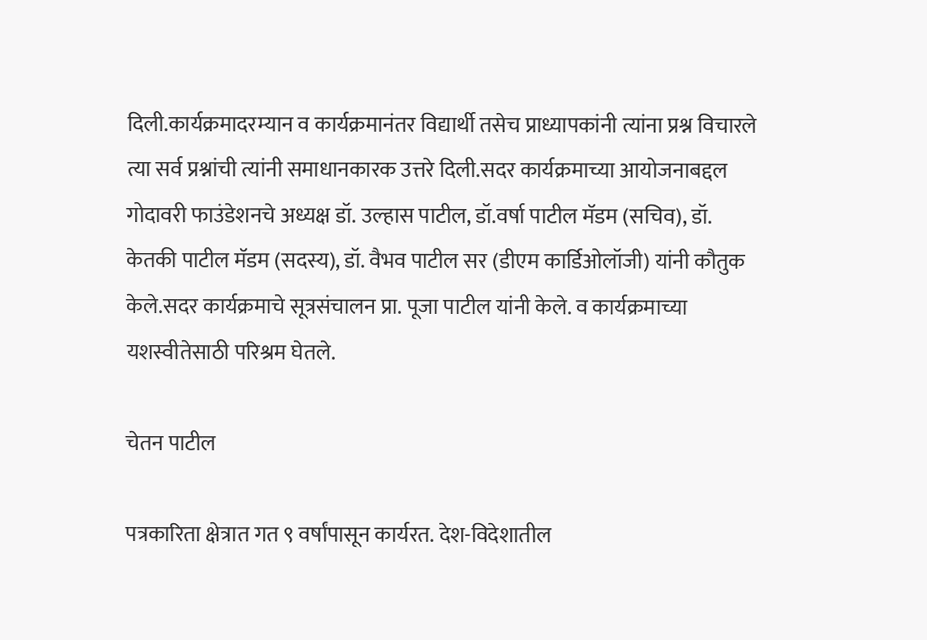दिली.कार्यक्रमादरम्यान व कार्यक्रमानंतर विद्यार्थी तसेच प्राध्यापकांनी त्यांना प्रश्न विचारले त्या सर्व प्रश्नांची त्यांनी समाधानकारक उत्तरे दिली.सदर कार्यक्रमाच्या आयोजनाबद्दल गोदावरी फाउंडेशनचे अध्यक्ष डॉ. उल्हास पाटील, डॉ.वर्षा पाटील मॅडम (सचिव), डॉ. केतकी पाटील मॅडम (सदस्य), डॉ. वैभव पाटील सर (डीएम कार्डिओलॉजी) यांनी कौतुक केले.सदर कार्यक्रमाचे सूत्रसंचालन प्रा. पूजा पाटील यांनी केले. व कार्यक्रमाच्या यशस्वीतेसाठी परिश्रम घेतले.

चेतन पाटील

पत्रकारिता क्षेत्रात गत ९ वर्षांपासून कार्यरत. देश-विदेशातील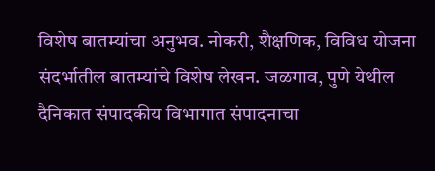विशेष बातम्यांचा अनुभव. नोकरी, शैक्षणिक, विविध योजना संदर्भातील बातम्यांचे विशेष लेखन. जळगाव, पुणे येथील दैनिकात संपादकीय विभागात संपादनाचा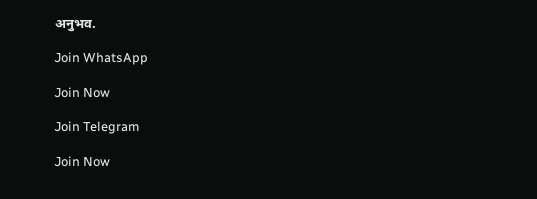अनुभव.

Join WhatsApp

Join Now

Join Telegram

Join Now